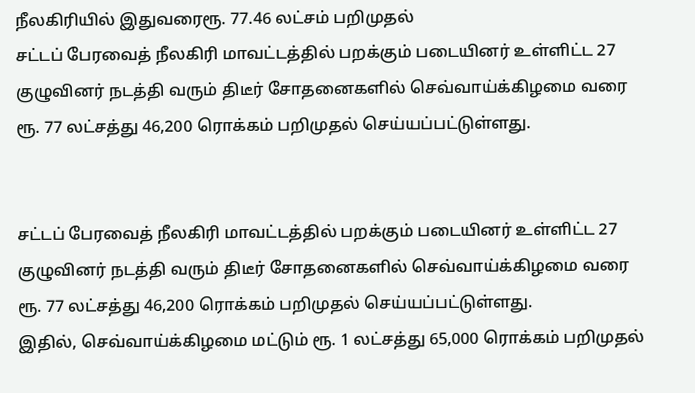நீலகிரியில் இதுவரைரூ. 77.46 லட்சம் பறிமுதல்
சட்டப் பேரவைத் நீலகிரி மாவட்டத்தில் பறக்கும் படையினர் உள்ளிட்ட 27 குழுவினர் நடத்தி வரும் திடீர் சோதனைகளில் செவ்வாய்க்கிழமை வரை ரூ. 77 லட்சத்து 46,200 ரொக்கம் பறிமுதல் செய்யப்பட்டுள்ளது.


சட்டப் பேரவைத் நீலகிரி மாவட்டத்தில் பறக்கும் படையினர் உள்ளிட்ட 27 குழுவினர் நடத்தி வரும் திடீர் சோதனைகளில் செவ்வாய்க்கிழமை வரை ரூ. 77 லட்சத்து 46,200 ரொக்கம் பறிமுதல் செய்யப்பட்டுள்ளது.
இதில், செவ்வாய்க்கிழமை மட்டும் ரூ. 1 லட்சத்து 65,000 ரொக்கம் பறிமுதல்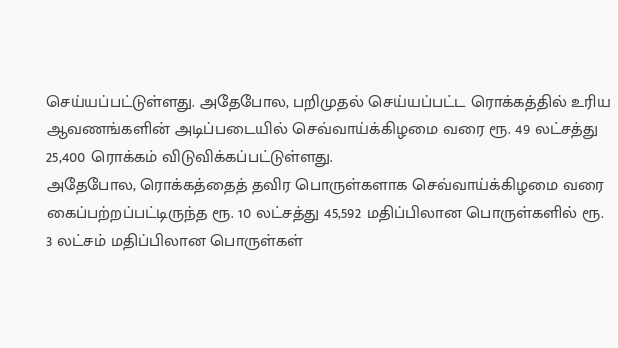செய்யப்பட்டுள்ளது. அதேபோல, பறிமுதல் செய்யப்பட்ட ரொக்கத்தில் உரிய ஆவணங்களின் அடிப்படையில் செவ்வாய்க்கிழமை வரை ரூ. 49 லட்சத்து 25,400 ரொக்கம் விடுவிக்கப்பட்டுள்ளது.
அதேபோல, ரொக்கத்தைத் தவிர பொருள்களாக செவ்வாய்க்கிழமை வரை கைப்பற்றப்பட்டிருந்த ரூ. 10 லட்சத்து 45,592 மதிப்பிலான பொருள்களில் ரூ. 3 லட்சம் மதிப்பிலான பொருள்கள்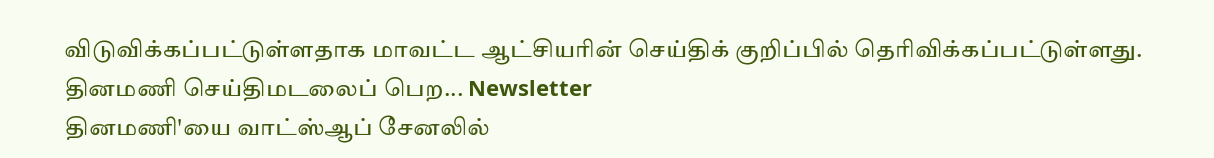விடுவிக்கப்பட்டுள்ளதாக மாவட்ட ஆட்சியரின் செய்திக் குறிப்பில் தெரிவிக்கப்பட்டுள்ளது.
தினமணி செய்திமடலைப் பெற... Newsletter
தினமணி'யை வாட்ஸ்ஆப் சேனலில்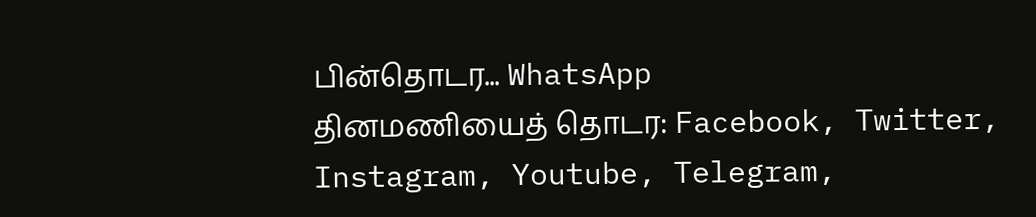பின்தொடர... WhatsApp
தினமணியைத் தொடர: Facebook, Twitter, Instagram, Youtube, Telegram,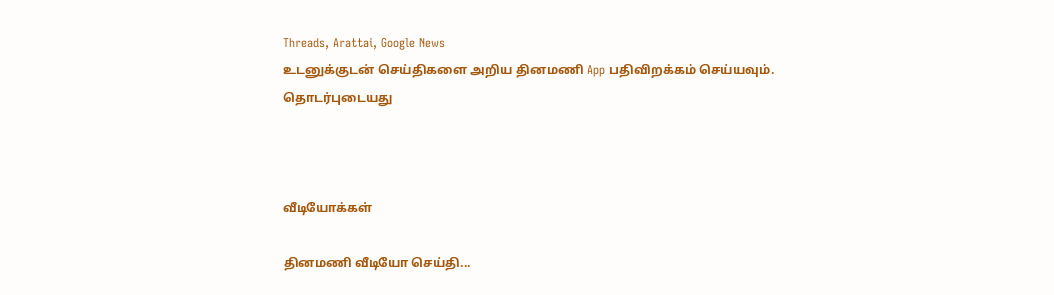Threads, Arattai, Google News
உடனுக்குடன் செய்திகளை அறிய தினமணி App பதிவிறக்கம் செய்யவும்.
தொடர்புடையது



வீடியோக்கள்

தினமணி வீடியோ செய்தி...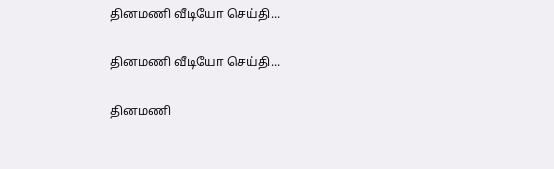தினமணி வீடியோ செய்தி...

தினமணி வீடியோ செய்தி...

தினமணி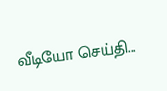வீடியோ செய்தி...